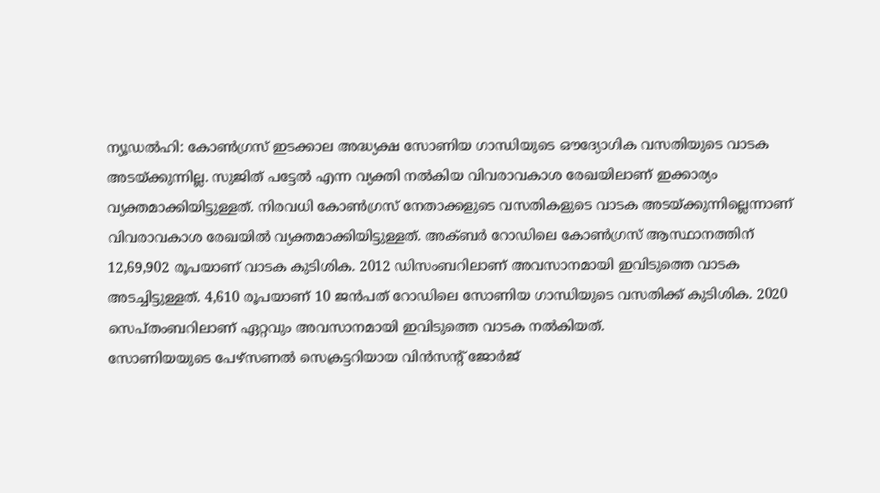ന്യൂഡൽഹി: കോൺഗ്രസ് ഇടക്കാല അദ്ധ്യക്ഷ സോണിയ ഗാന്ധിയുടെ ഔദ്യോഗിക വസതിയുടെ വാടക അടയ്ക്കുന്നില്ല. സുജിത് പട്ടേൽ എന്ന വ്യക്തി നൽകിയ വിവരാവകാശ രേഖയിലാണ് ഇക്കാര്യം വ്യക്തമാക്കിയിട്ടുള്ളത്. നിരവധി കോൺഗ്രസ് നേതാക്കളുടെ വസതികളുടെ വാടക അടയ്ക്കുന്നില്ലെന്നാണ് വിവരാവകാശ രേഖയിൽ വ്യക്തമാക്കിയിട്ടുള്ളത്. അക്ബർ റോഡിലെ കോൺഗ്രസ് ആസ്ഥാനത്തിന് 12,69,902 രൂപയാണ് വാടക കുടിശിക. 2012 ഡിസംബറിലാണ് അവസാനമായി ഇവിടുത്തെ വാടക അടച്ചിട്ടുള്ളത്. 4,610 രൂപയാണ് 10 ജൻപത് റോഡിലെ സോണിയ ഗാന്ധിയുടെ വസതിക്ക് കുടിശിക. 2020 സെപ്തംബറിലാണ് ഏറ്റവും അവസാനമായി ഇവിടുത്തെ വാടക നൽകിയത്.
സോണിയയുടെ പേഴ്സണൽ സെക്രട്ടറിയായ വിൻസന്റ് ജോർജ്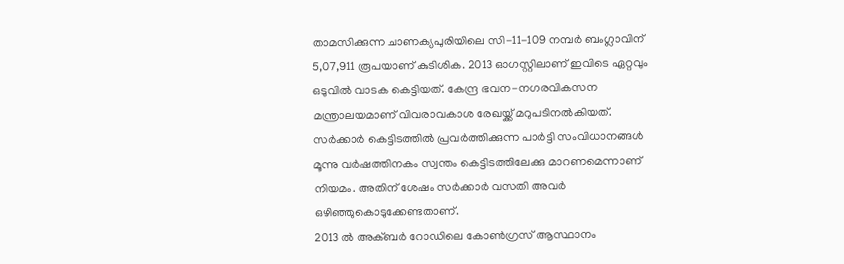താമസിക്കുന്ന ചാണക്യപുരിയിലെ സി-11-109 നമ്പർ ബംഗ്ലാവിന് 5,07,911 രൂപയാണ് കുടിശിക. 2013 ഓഗസ്റ്റിലാണ് ഇവിടെ ഏറ്റവും ഒടുവിൽ വാടക കെട്ടിയത്. കേന്ദ്ര ഭവന-നഗരവികസന മന്ത്രാലയമാണ് വിവരാവകാശ രേഖയ്ക്ക് മറുപടിനൽകിയത്. സർക്കാർ കെട്ടിടത്തിൽ പ്രവർത്തിക്കുന്ന പാർട്ടി സംവിധാനങ്ങൾ മൂന്നു വർഷത്തിനകം സ്വന്തം കെട്ടിടത്തിലേക്കു മാറണമെന്നാണ് നിയമം. അതിന് ശേഷം സർക്കാർ വസതി അവർ ഒഴിഞ്ഞുകൊടുക്കേണ്ടതാണ്.
2013 ൽ അക്ബർ റോഡിലെ കോൺഗ്രസ് ആസ്ഥാനം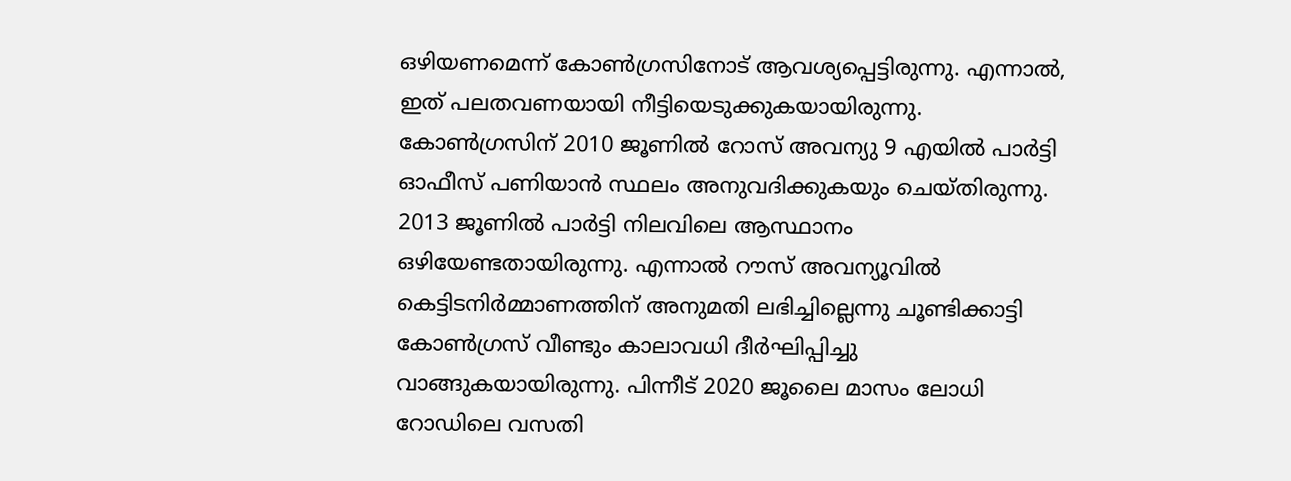ഒഴിയണമെന്ന് കോൺഗ്രസിനോട് ആവശ്യപ്പെട്ടിരുന്നു. എന്നാൽ, ഇത് പലതവണയായി നീട്ടിയെടുക്കുകയായിരുന്നു. കോൺഗ്രസിന് 2010 ജൂണിൽ റോസ് അവന്യു 9 എയിൽ പാർട്ടി ഓഫീസ് പണിയാൻ സ്ഥലം അനുവദിക്കുകയും ചെയ്തിരുന്നു. 2013 ജൂണിൽ പാർട്ടി നിലവിലെ ആസ്ഥാനം ഒഴിയേണ്ടതായിരുന്നു. എന്നാൽ റൗസ് അവന്യൂവിൽ കെട്ടിടനിർമ്മാണത്തിന് അനുമതി ലഭിച്ചില്ലെന്നു ചൂണ്ടിക്കാട്ടി കോൺഗ്രസ് വീണ്ടും കാലാവധി ദീർഘിപ്പിച്ചു വാങ്ങുകയായിരുന്നു. പിന്നീട് 2020 ജൂലൈ മാസം ലോധി റോഡിലെ വസതി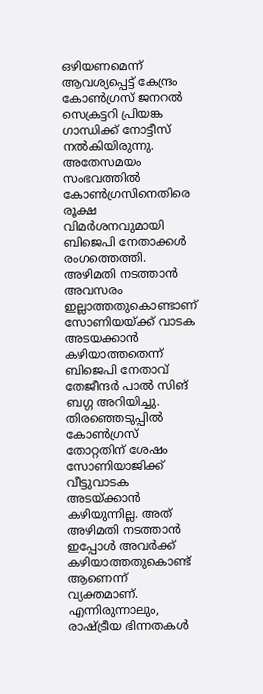ഒഴിയണമെന്ന് ആവശ്യപ്പെട്ട് കേന്ദ്രം കോൺഗ്രസ് ജനറൽ സെക്രട്ടറി പ്രിയങ്ക ഗാന്ധിക്ക് നോട്ടീസ് നൽകിയിരുന്നു.
അതേസമയം സംഭവത്തിൽ കോൺഗ്രസിനെതിരെ രൂക്ഷ വിമർശനവുമായി ബിജെപി നേതാക്കൾ രംഗത്തെത്തി. അഴിമതി നടത്താൻ അവസരം ഇല്ലാത്തതുകൊണ്ടാണ് സോണിയയ്ക്ക് വാടക അടയക്കാൻ കഴിയാത്തതെന്ന് ബിജെപി നേതാവ് തേജീന്ദർ പാൽ സിങ് ബഗ്ഗ അറിയിച്ചു. തിരഞ്ഞെടുപ്പിൽ കോൺഗ്രസ് തോറ്റതിന് ശേഷം സോണിയാജിക്ക് വീട്ടുവാടക അടയ്ക്കാൻ കഴിയുന്നില്ല. അത് അഴിമതി നടത്താൻ ഇപ്പോൾ അവർക്ക് കഴിയാത്തതുകൊണ്ട് ആണെന്ന് വ്യക്തമാണ്. എന്നിരുന്നാലും, രാഷ്ട്രീയ ഭിന്നതകൾ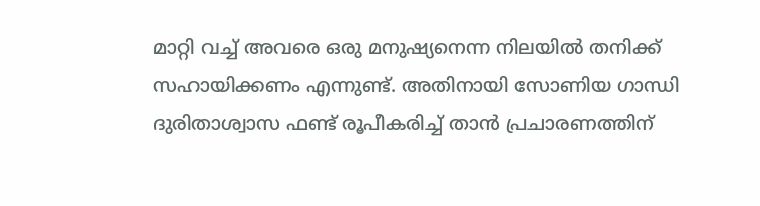മാറ്റി വച്ച് അവരെ ഒരു മനുഷ്യനെന്ന നിലയിൽ തനിക്ക് സഹായിക്കണം എന്നുണ്ട്. അതിനായി സോണിയ ഗാന്ധി ദുരിതാശ്വാസ ഫണ്ട് രൂപീകരിച്ച് താൻ പ്രചാരണത്തിന്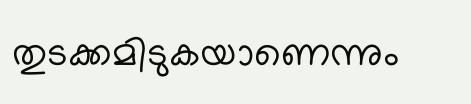തുടക്കമിടുകയാണെന്നും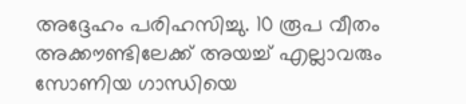അദ്ദേഹം പരിഹസിച്ചു. 10 രൂപ വീതം അക്കൗണ്ടിലേക്ക് അയച്ച് എല്ലാവരും സോണിയ ഗാന്ധിയെ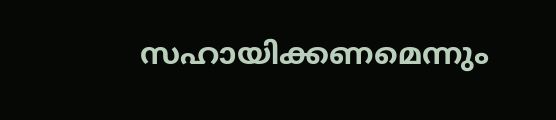സഹായിക്കണമെന്നും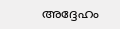അദ്ദേഹം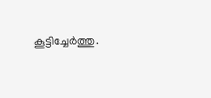കൂട്ടിച്ചേർത്തു.